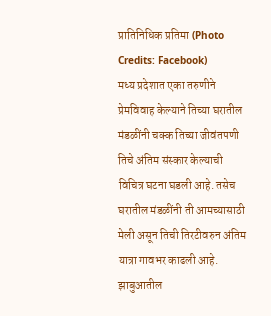प्रातिनिधिक प्रतिमा (Photo Credits: Facebook)
मध्य प्रदेशात एका तरुणीने प्रेमविवाह केल्याने तिच्या घरातील मंडळींनी चक्क तिच्या जीवंतपणी तिचे अंतिम संस्कार केल्याची विचित्र घटना घडली आहे. तसेच घरातील मंडळींनी ती आमच्यासाठी मेली असून तिची तिरटीवरुन अंतिम यात्रा गावभर काढली आहे.
झाबुआतील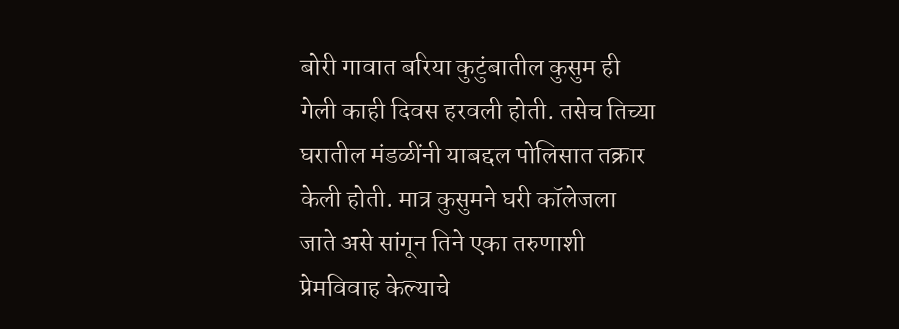बोरी गावात बरिया कुटुंबातील कुसुम ही गेली काही दिवस हरवली होती. तसेच तिच्या घरातील मंडळींनी याबद्दल पोलिसात तक्रार केली होती. मात्र कुसुमने घरी कॉलेजला जाते असे सांगून तिने एका तरुणाशी प्रेमविवाह केल्याचे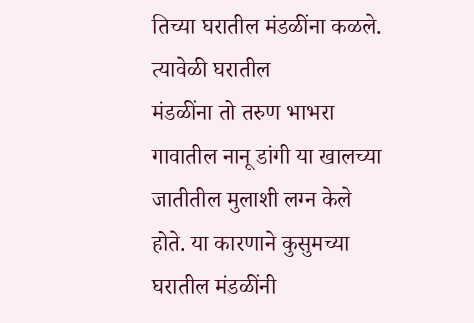तिच्या घरातील मंडळींना कळले. त्यावेळी घरातील
मंडळींना तो तरुण भाभरा गावातील नानू डांगी या खालच्या जातीतील मुलाशी लग्न केले होते. या कारणाने कुसुमच्या घरातील मंडळींनी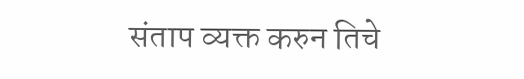संताप व्यक्त करुन तिचे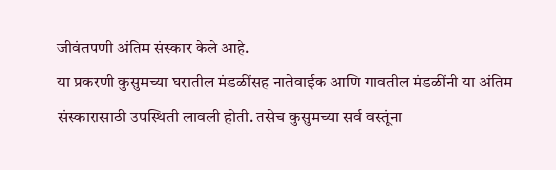जीवंतपणी अंतिम संस्कार केले आहे.
या प्रकरणी कुसुमच्या घरातील मंडळींसह नातेवाईक आणि गावतील मंडळींनी या अंतिम संस्कारासाठी उपस्थिती लावली होती. तसेच कुसुमच्या सर्व वस्तूंना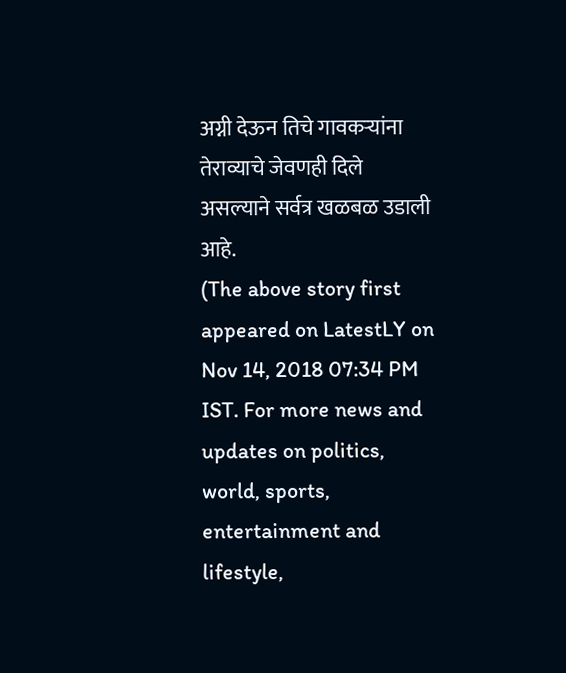अग्नी देऊन तिचे गावकऱ्यांना तेराव्याचे जेवणही दिले असल्याने सर्वत्र खळबळ उडाली आहे.
(The above story first appeared on LatestLY on Nov 14, 2018 07:34 PM IST. For more news and updates on politics, world, sports, entertainment and lifestyle,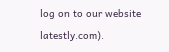log on to our website latestly.com).